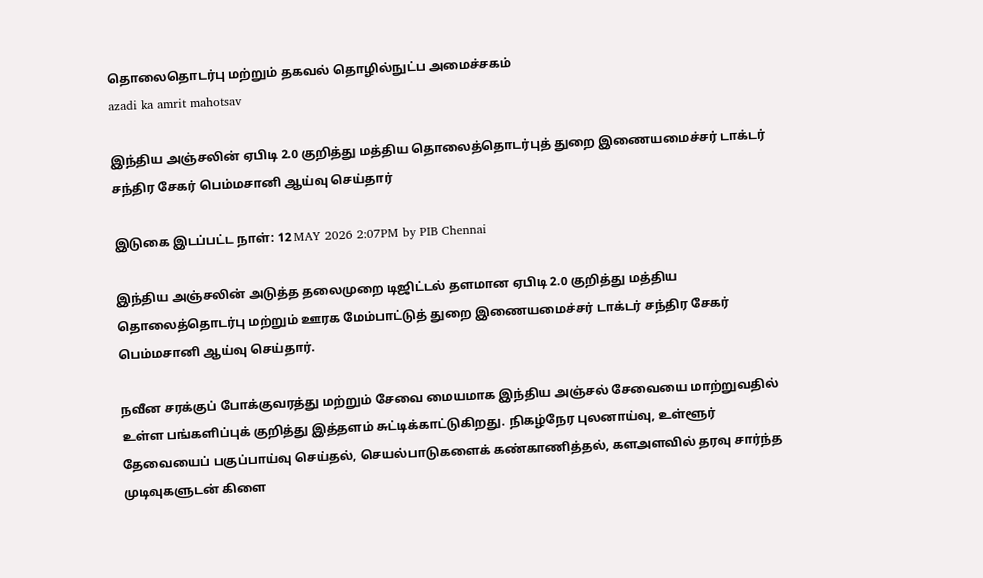தொலைதொடர்பு மற்றும் தகவல் தொழில்நுட்ப அமைச்சகம்
azadi ka amrit mahotsav

இந்திய அஞ்சலின் ஏபிடி 2.0 குறித்து மத்திய தொலைத்தொடர்புத் துறை இணையமைச்சர் டாக்டர் சந்திர சேகர் பெம்மசானி ஆய்வு செய்தார்

இடுகை இடப்பட்ட நாள்: 12 MAY 2026 2:07PM by PIB Chennai

இந்திய அஞ்சலின் அடுத்த தலைமுறை டிஜிட்டல் தளமான ஏபிடி 2.0 குறித்து மத்திய தொலைத்தொடர்பு மற்றும் ஊரக மேம்பாட்டுத் துறை இணையமைச்சர் டாக்டர் சந்திர சேகர் பெம்மசானி ஆய்வு செய்தார்.

நவீன சரக்குப் போக்குவரத்து மற்றும் சேவை மையமாக இந்திய அஞ்சல் சேவையை மாற்றுவதில்  உள்ள பங்களிப்புக் குறித்து இத்தளம் சுட்டிக்காட்டுகிறது. நிகழ்நேர புலனாய்வு, உள்ளூர் தேவையைப் பகுப்பாய்வு செய்தல், செயல்பாடுகளைக் கண்காணித்தல், களஅளவில் தரவு சார்ந்த முடிவுகளுடன் கிளை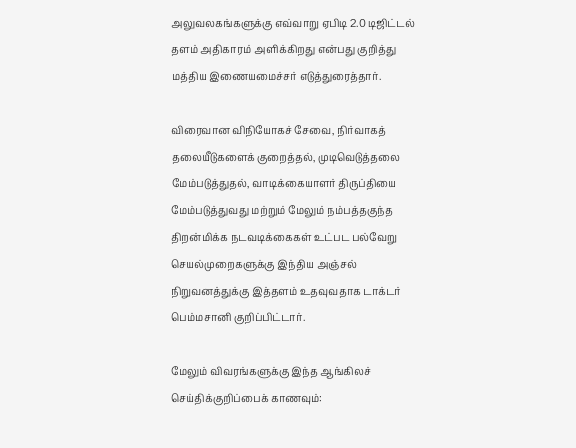அலுவலகங்களுக்கு எவ்வாறு ஏபிடி 2.0 டிஜிட்டல் தளம் அதிகாரம் அளிக்கிறது என்பது குறித்து மத்திய இணையமைச்சர் எடுத்துரைத்தார்.

விரைவான விநியோகச் சேவை, நிர்வாகத் தலையீடுகளைக் குறைத்தல், முடிவெடுத்தலை மேம்படுத்துதல், வாடிக்கையாளர் திருப்தியை மேம்படுத்துவது மற்றும் மேலும் நம்பத்தகுந்த திறன்மிக்க நடவடிக்கைகள் உட்பட பல்வேறு செயல்முறைகளுக்கு இந்திய அஞ்சல் நிறுவனத்துக்கு இத்தளம் உதவுவதாக டாக்டர் பெம்மசானி குறிப்பிட்டார்.

மேலும் விவரங்களுக்கு இந்த ஆங்கிலச் செய்திக்குறிப்பைக் காணவும்: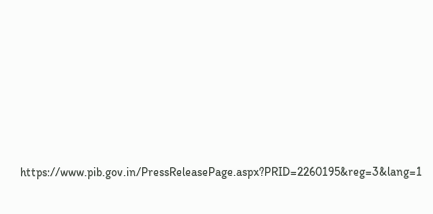https://www.pib.gov.in/PressReleasePage.aspx?PRID=2260195&reg=3&lang=1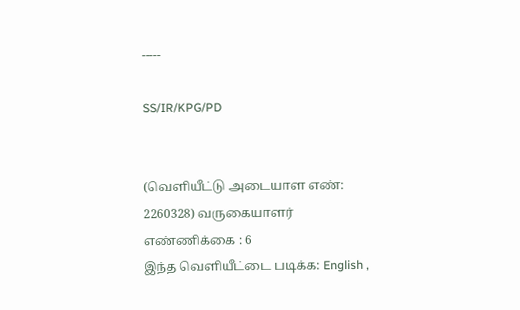-----

SS/IR/KPG/PD


(வெளியீட்டு அடையாள எண்: 2260328) வருகையாளர் எண்ணிக்கை : 6
இந்த வெளியீட்டை படிக்க: English ,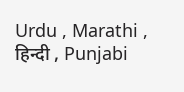Urdu , Marathi , हिन्दी , Punjabi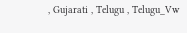, Gujarati , Telugu , Telugu_Vw